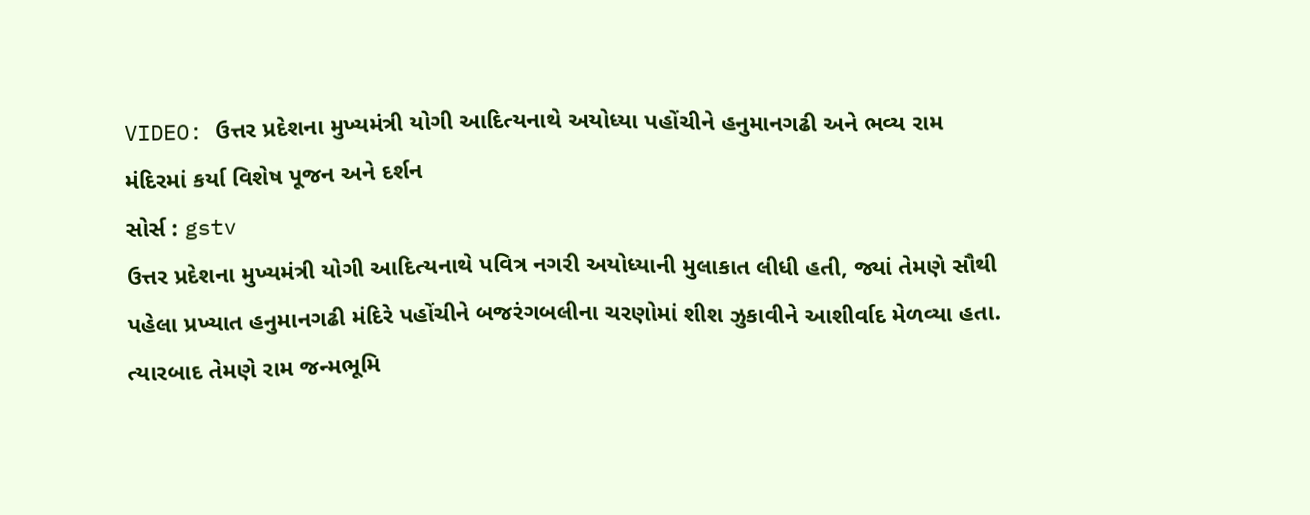VIDEO: ઉત્તર પ્રદેશના મુખ્યમંત્રી યોગી આદિત્યનાથે અયોધ્યા પહોંચીને હનુમાનગઢી અને ભવ્ય રામ મંદિરમાં કર્યા વિશેષ પૂજન અને દર્શન
સોર્સ : gstv
ઉત્તર પ્રદેશના મુખ્યમંત્રી યોગી આદિત્યનાથે પવિત્ર નગરી અયોધ્યાની મુલાકાત લીધી હતી, જ્યાં તેમણે સૌથી પહેલા પ્રખ્યાત હનુમાનગઢી મંદિરે પહોંચીને બજરંગબલીના ચરણોમાં શીશ ઝુકાવીને આશીર્વાદ મેળવ્યા હતા. ત્યારબાદ તેમણે રામ જન્મભૂમિ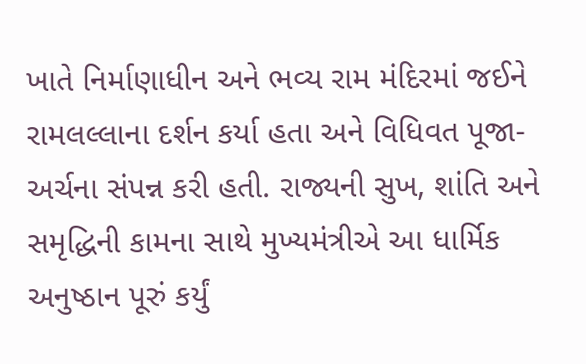ખાતે નિર્માણાધીન અને ભવ્ય રામ મંદિરમાં જઈને રામલલ્લાના દર્શન કર્યા હતા અને વિધિવત પૂજા-અર્ચના સંપન્ન કરી હતી. રાજ્યની સુખ, શાંતિ અને સમૃદ્ધિની કામના સાથે મુખ્યમંત્રીએ આ ધાર્મિક અનુષ્ઠાન પૂરું કર્યું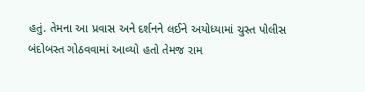હતું. તેમના આ પ્રવાસ અને દર્શનને લઈને અયોધ્યામાં ચુસ્ત પોલીસ બંદોબસ્ત ગોઠવવામાં આવ્યો હતો તેમજ રામ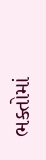ભક્તોમાં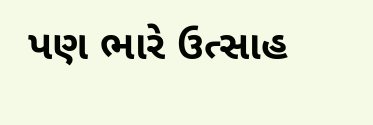પણ ભારે ઉત્સાહ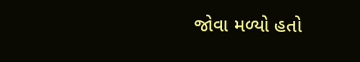જોવા મળ્યો હતો